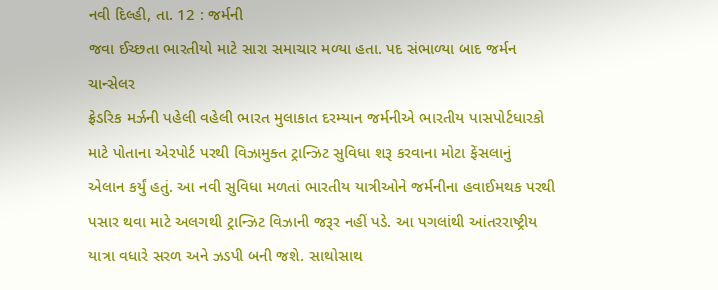નવી દિલ્હી, તા. 12 : જર્મની
જવા ઈચ્છતા ભારતીયો માટે સારા સમાચાર મળ્યા હતા. પદ સંભાળ્યા બાદ જર્મન ચાન્સેલર
ફ્રેડરિક મર્ઝની પહેલી વહેલી ભારત મુલાકાત દરમ્યાન જર્મનીએ ભારતીય પાસપોર્ટધારકો
માટે પોતાના એરપોર્ટ પરથી વિઝામુક્ત ટ્રાન્ઝિટ સુવિધા શરૂ કરવાના મોટા ફેંસલાનું
એલાન કર્યું હતું. આ નવી સુવિધા મળતાં ભારતીય યાત્રીઓને જર્મનીના હવાઈમથક પરથી
પસાર થવા માટે અલગથી ટ્રાન્ઝિટ વિઝાની જરૂર નહીં પડે. આ પગલાંથી આંતરરાષ્ટ્રીય
યાત્રા વધારે સરળ અને ઝડપી બની જશે. સાથોસાથ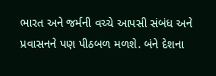ભારત અને જર્મની વચ્ચે આપસી સંબંધ અને
પ્રવાસનને પણ પીઠબળ મળશે. બંને દેશના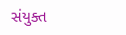સંયુક્ત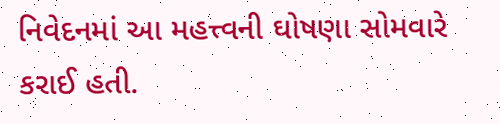નિવેદનમાં આ મહત્ત્વની ઘોષણા સોમવારે
કરાઈ હતી.